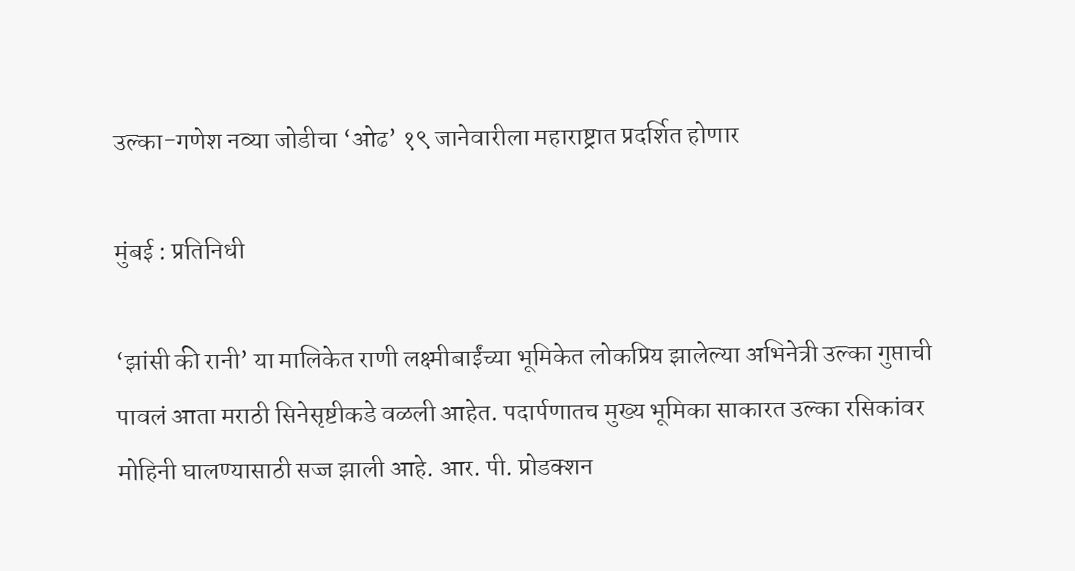उल्का-गणेश नव्या जोडीचा ‘ओढ’ १९ जानेवारीला महाराष्ट्रात प्रदर्शित होणार

मुंबई : प्रतिनिधी

‘झांसी की रानी’ या मालिकेत राणी लक्ष्मीबाईंच्या भूमिकेत लोकप्रिय झालेल्या अभिनेत्री उल्का गुप्ताची पावलं आता मराठी सिनेसृष्टीकडे वळली आहेत. पदार्पणातच मुख्य भूमिका साकारत उल्का रसिकांवर मोहिनी घालण्यासाठी सज्ज झाली आहे. आर. पी. प्रोडक्शन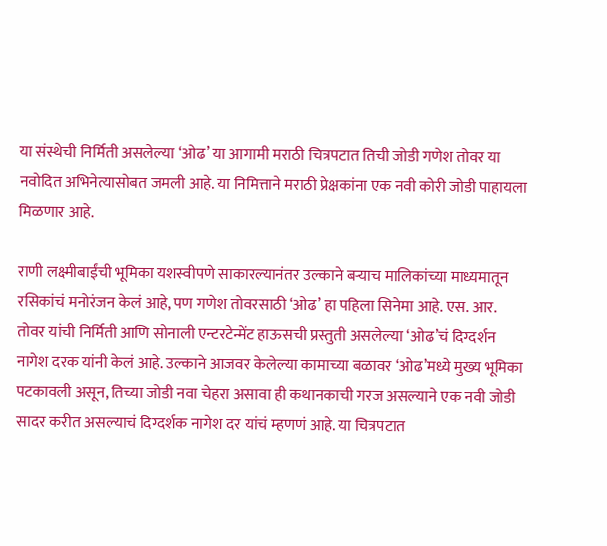या संस्थेची निर्मिती असलेल्या ‘ओढ’ या आगामी मराठी चित्रपटात तिची जोडी गणेश तोवर या नवोदित अभिनेत्यासोबत जमली आहे. या निमित्ताने मराठी प्रेक्षकांना एक नवी कोरी जोडी पाहायला मिळणार आहे.

राणी लक्ष्मीबाईंची भूमिका यशस्वीपणे साकारल्यानंतर उल्काने बऱ्याच मालिकांच्या माध्यमातून रसिकांचं मनोरंजन केलं आहे, पण गणेश तोवरसाठी ‘ओढ’ हा पहिला सिनेमा आहे. एस. आर. तोवर यांची निर्मिती आणि सोनाली एन्टरटेन्मेंट हाऊसची प्रस्तुती असलेल्या ‘ओढ’चं दिग्दर्शन नागेश दरक यांनी केलं आहे. उल्काने आजवर केलेल्या कामाच्या बळावर ‘ओढ’मध्ये मुख्य भूमिका पटकावली असून, तिच्या जोडी नवा चेहरा असावा ही कथानकाची गरज असल्याने एक नवी जोडी सादर करीत असल्याचं दिग्दर्शक नागेश दर यांचं म्हणणं आहे. या चित्रपटात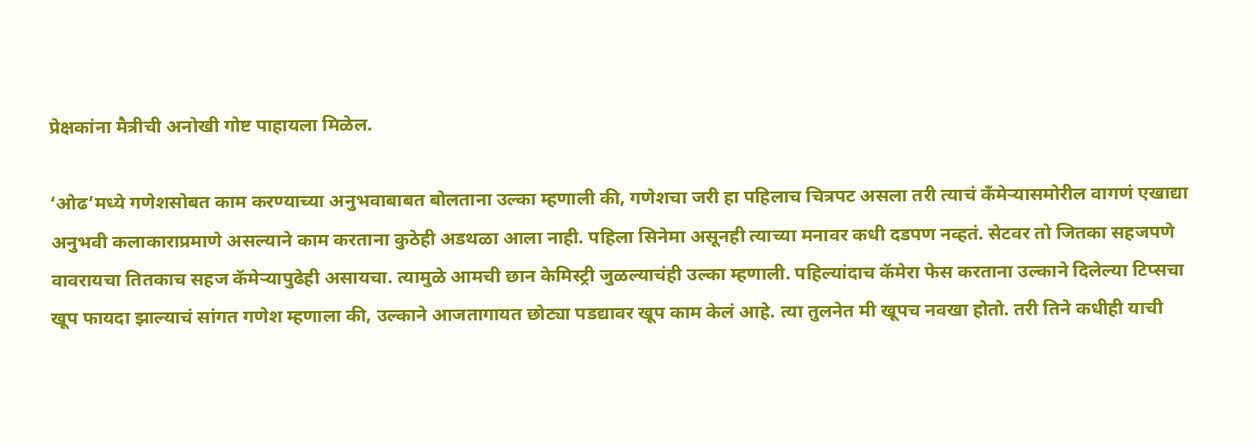प्रेक्षकांना मैत्रीची अनोखी गोष्ट पाहायला मिळेल.

‘ओढ’मध्ये गणेशसोबत काम करण्याच्या अनुभवाबाबत बोलताना उल्का म्हणाली की, गणेशचा जरी हा पहिलाच चित्रपट असला तरी त्याचं कँमेऱ्यासमोरील वागणं एखाद्या अनुभवी कलाकाराप्रमाणे असल्याने काम करताना कुठेही अडथळा आला नाही. पहिला सिनेमा असूनही त्याच्या मनावर कधी दडपण नव्हतं. सेटवर तो जितका सहजपणे वावरायचा तितकाच सहज कॅमेऱ्यापुढेही असायचा. त्यामुळे आमची छान केमिस्ट्री जुळल्याचंही उल्का म्हणाली. पहिल्यांदाच कॅमेरा फेस करताना उल्काने दिलेल्या टिप्सचा खूप फायदा झाल्याचं सांगत गणेश म्हणाला की, उल्काने आजतागायत छोट्या पडद्यावर खूप काम केलं आहे. त्या तुलनेत मी खूपच नवखा होतो. तरी तिने कधीही याची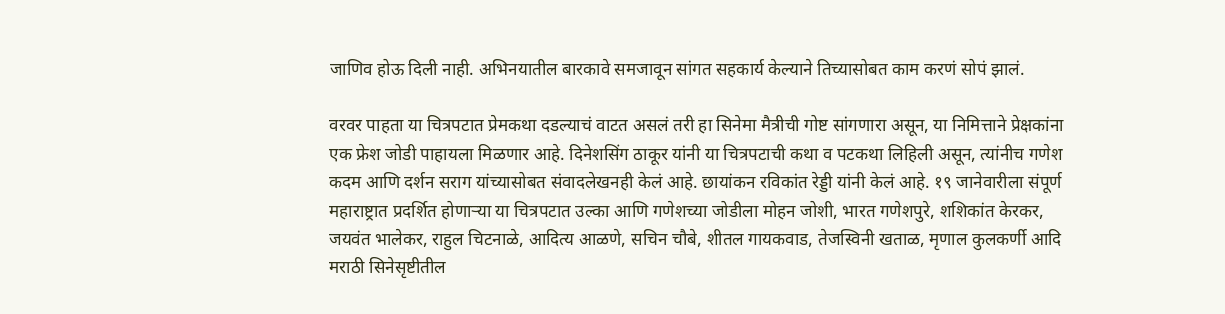जाणिव होऊ दिली नाही. अभिनयातील बारकावे समजावून सांगत सहकार्य केल्याने तिच्यासोबत काम करणं सोपं झालं.

वरवर पाहता या चित्रपटात प्रेमकथा दडल्याचं वाटत असलं तरी हा सिनेमा मैत्रीची गोष्ट सांगणारा असून, या निमित्ताने प्रेक्षकांना एक फ्रेश जोडी पाहायला मिळणार आहे. दिनेशसिंग ठाकूर यांनी या चित्रपटाची कथा व पटकथा लिहिली असून, त्यांनीच गणेश कदम आणि दर्शन सराग यांच्यासोबत संवादलेखनही केलं आहे. छायांकन रविकांत रेड्डी यांनी केलं आहे. १९ जानेवारीला संपूर्ण महाराष्ट्रात प्रदर्शित होणाऱ्या या चित्रपटात उल्का आणि गणेशच्या जोडीला मोहन जोशी, भारत गणेशपुरे, शशिकांत केरकर, जयवंत भालेकर, राहुल चिटनाळे, आदित्य आळणे, सचिन चौबे, शीतल गायकवाड, तेजस्विनी खताळ, मृणाल कुलकर्णी आदि मराठी सिनेसृष्टीतील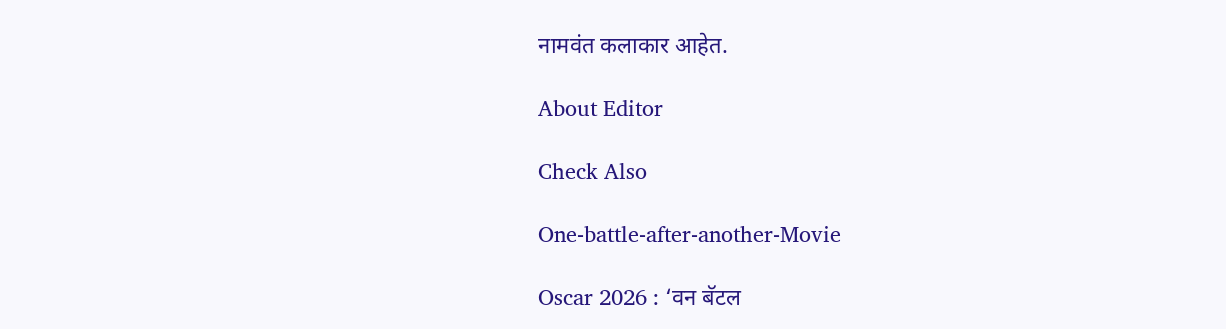नामवंत कलाकार आहेत.

About Editor

Check Also

One-battle-after-another-Movie

Oscar 2026 : ‘वन बॅटल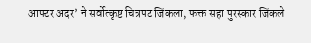आफ्टर अदर’ ने सर्वोत्कृष्ट चित्रपट जिंकला, फक्त सहा पुरस्कार जिंकले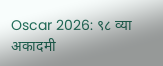Oscar 2026: ९८ व्या अकादमी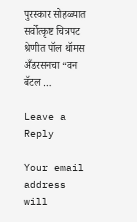पुरस्कार सोहळ्यात सर्वोत्कृष्ट चित्रपट श्रेणीत पॉल थॉमस अँडरसनचा “वन बॅटल …

Leave a Reply

Your email address will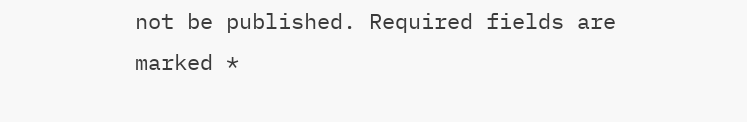not be published. Required fields are marked *